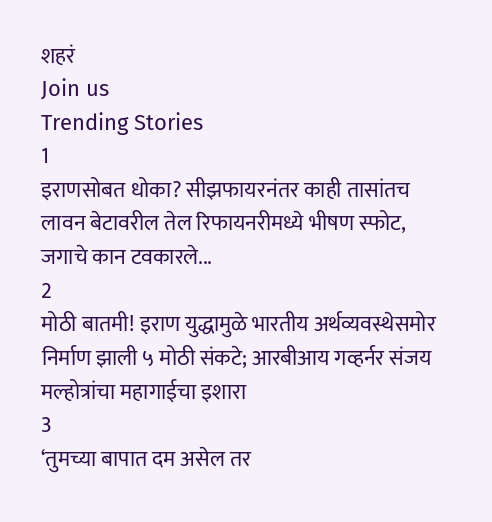शहरं
Join us
Trending Stories
1
इराणसोबत धोका? सीझफायरनंतर काही तासांतच लावन बेटावरील तेल रिफायनरीमध्ये भीषण स्फोट, जगाचे कान टवकारले...
2
मोठी बातमी! इराण युद्धामुळे भारतीय अर्थव्यवस्थेसमोर निर्माण झाली ५ मोठी संकटे; आरबीआय गव्हर्नर संजय मल्होत्रांचा महागाईचा इशारा
3
‘तुमच्या बापात दम असेल तर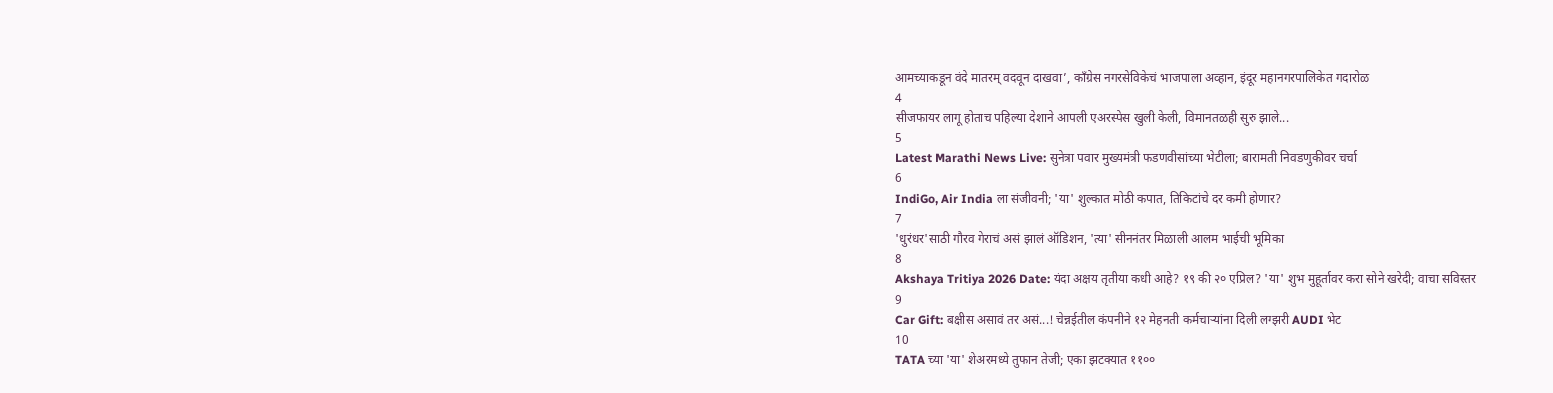आमच्याकडून वंदे मातरम् वदवून दाखवा’, काँग्रेस नगरसेविकेचं भाजपाला अव्हान, इंदूर महानगरपालिकेत गदारोळ
4
सीजफायर लागू होताच पहिल्या देशाने आपली एअरस्पेस खुली केली, विमानतळही सुरु झाले...
5
Latest Marathi News Live: सुनेत्रा पवार मुख्यमंत्री फडणवीसांच्या भेटीला; बारामती निवडणुकीवर चर्चा
6
IndiGo, Air India ला संजीवनी; 'या' शुल्कात मोठी कपात, तिकिटांचे दर कमी होणार?
7
'धुरंधर'साठी गौरव गेराचं असं झालं ऑडिशन, 'त्या' सीननंतर मिळाली आलम भाईची भूमिका
8
Akshaya Tritiya 2026 Date: यंदा अक्षय तृतीया कधी आहे? १९ की २० एप्रिल? 'या' शुभ मुहूर्तावर करा सोने खरेदी; वाचा सविस्तर
9
Car Gift: बक्षीस असावं तर असं...! चेन्नईतील कंपनीने १२ मेहनती कर्मचाऱ्यांना दिली लग्झरी AUDI भेट
10
TATA च्या 'या' शेअरमध्ये तुफान तेजी; एका झटक्यात ११००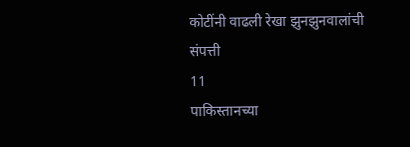कोटींनी वाढली रेखा झुनझुनवालांची संपत्ती
11
पाकिस्तानच्या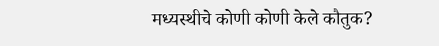मध्यस्थीचे कोणी कोणी केले कौतुक?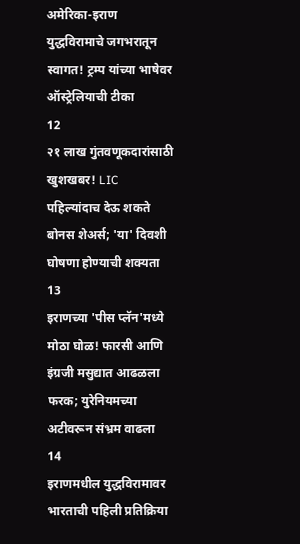अमेरिका-इराण युद्धविरामाचे जगभरातून स्वागत! ट्रम्प यांच्या भाषेवर ऑस्ट्रेलियाची टीका
12
२१ लाख गुंतवणूकदारांसाठी खुशखबर! LIC पहिल्यांदाच देऊ शकते बोनस शेअर्स; 'या' दिवशी घोषणा होण्याची शक्यता
13
इराणच्या 'पीस प्लॅन'मध्ये मोठा घोळ! फारसी आणि इंग्रजी मसुद्यात आढळला फरक; युरेनियमच्या अटीवरून संभ्रम वाढला
14
इराणमधील युद्धविरामावर भारताची पहिली प्रतिक्रिया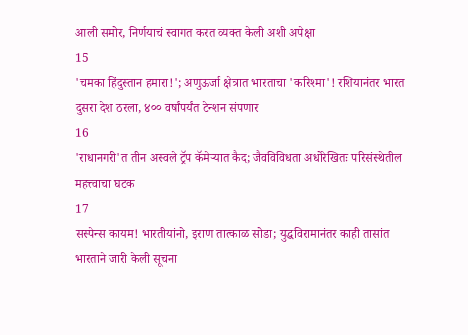आली समोर, निर्णयाचं स्वागत करत व्यक्त केली अशी अपेक्षा
15
'चमका हिंदुस्तान हमारा!'; अणुऊर्जा क्षेत्रात भारताचा 'करिश्मा'! रशियानंतर भारत दुसरा देश ठरला, ४०० वर्षांपर्यंत टेन्शन संपणार
16
'राधानगरी'त तीन अस्वले ट्रॅप कॅमेऱ्यात कैद; जैवविविधता अधोरेखितः परिसंस्थेतील महत्त्वाचा घटक
17
सस्पेन्स कायम! भारतीयांनो, इराण तात्काळ सोडा; युद्धविरामानंतर काही तासांत भारताने जारी केली सूचना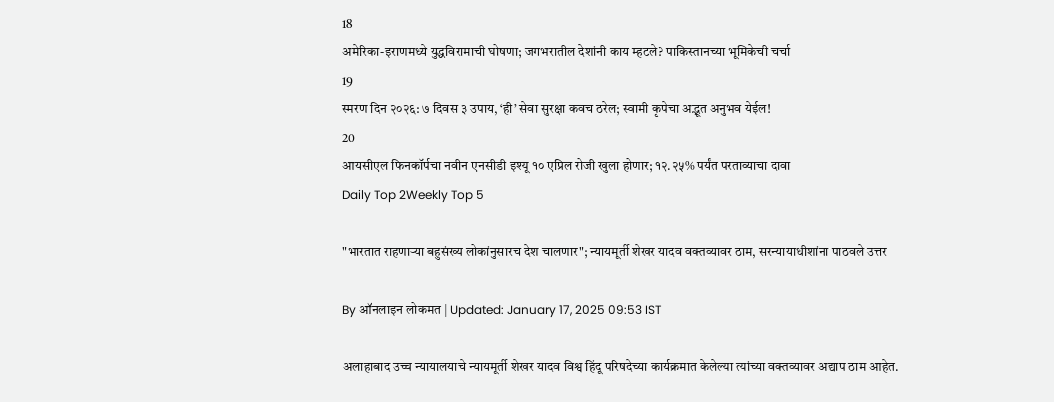18
अमेरिका-इराणमध्ये युद्धविरामाची घोषणा; जगभरातील देशांनी काय म्हटले? पाकिस्तानच्या भूमिकेची चर्चा
19
स्मरण दिन २०२६: ७ दिवस ३ उपाय, ‘ही’ सेवा सुरक्षा कवच ठरेल; स्वामी कृपेचा अद्भूत अनुभव येईल!
20
आयसीएल फिनकॉर्पचा नवीन एनसीडी इश्यू १० एप्रिल रोजी खुला होणार; १२.२५% पर्यंत परताव्याचा दावा
Daily Top 2Weekly Top 5

"भारतात राहणाऱ्या बहुसंख्य लोकांनुसारच देश चालणार"; न्यायमूर्ती शेखर यादव वक्तव्यावर ठाम, सरन्यायाधीशांना पाठवले उत्तर

By ऑनलाइन लोकमत | Updated: January 17, 2025 09:53 IST

अलाहाबाद उच्च न्यायालयाचे न्यायमूर्ती शेखर यादव विश्व हिंदू परिषदेच्या कार्यक्रमात केलेल्या त्यांच्या वक्तव्यावर अद्याप ठाम आहेत.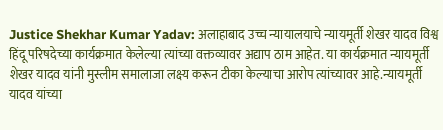Justice Shekhar Kumar Yadav: अलाहाबाद उच्च न्यायालयाचे न्यायमूर्ती शेखर यादव विश्व हिंदू परिषदेच्या कार्यक्रमात केलेल्या त्यांच्या वक्तव्यावर अद्याप ठाम आहेत. या कार्यक्रमात न्यायमूर्ती शेखर यादव यांनी मुस्लीम समालाजा लक्ष्य करून टीका केल्याचा आरोप त्यांच्यावर आहे.न्यायमूर्ती यादव यांच्या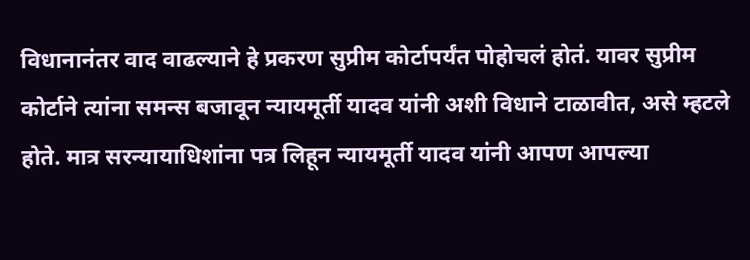विधानानंतर वाद वाढल्याने हे प्रकरण सुप्रीम कोर्टापर्यंत पोहोचलं होतं. यावर सुप्रीम कोर्टाने त्यांना समन्स बजावून न्यायमूर्ती यादव यांनी अशी विधाने टाळावीत, असे म्हटले होते. मात्र सरन्यायाधिशांना पत्र लिहून न्यायमूर्ती यादव यांनी आपण आपल्या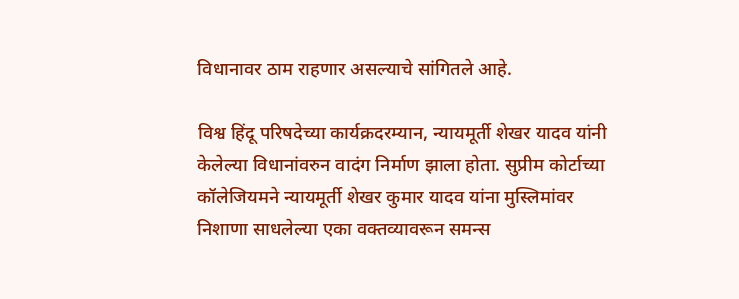विधानावर ठाम राहणार असल्याचे सांगितले आहे.

विश्व हिंदू परिषदेच्या कार्यक्रदरम्यान, न्यायमूर्ती शेखर यादव यांनी केलेल्या विधानांवरुन वादंग निर्माण झाला होता. सुप्रीम कोर्टाच्या कॉलेजियमने न्यायमूर्ती शेखर कुमार यादव यांना मुस्लिमांवर निशाणा साधलेल्या एका वक्तव्यावरून समन्स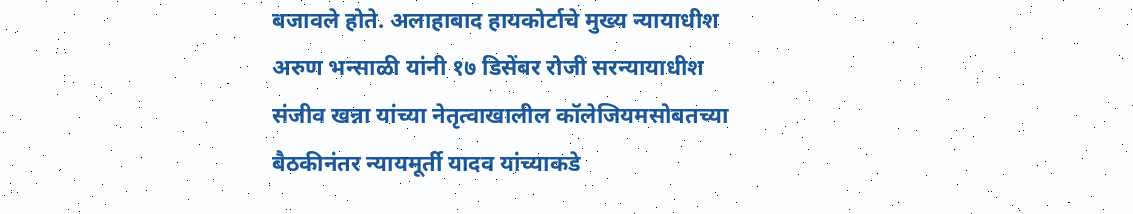बजावले होते. अलाहाबाद हायकोर्टाचे मुख्य न्यायाधीश अरुण भन्साळी यांनी १७ डिसेंबर रोजी सरन्यायाधीश संजीव खन्ना यांच्या नेतृत्वाखालील कॉलेजियमसोबतच्या बैठकीनंतर न्यायमूर्ती यादव यांच्याकडे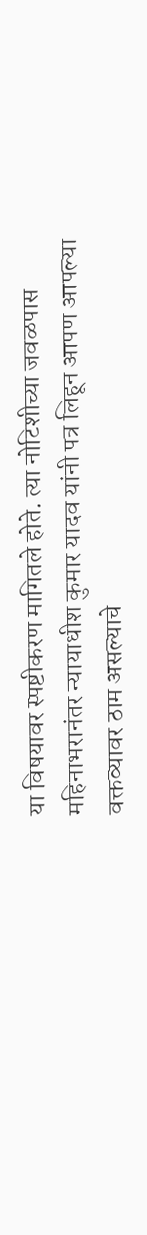या विषयावर स्पष्टीकरण मागितले होते. त्या नोटिशीच्या जवळपास महिनाभरानंतर न्यायाधीश कुमार यादव यांनी पत्र लिहून आपण आपल्या वक्तव्यावर ठाम असल्याचे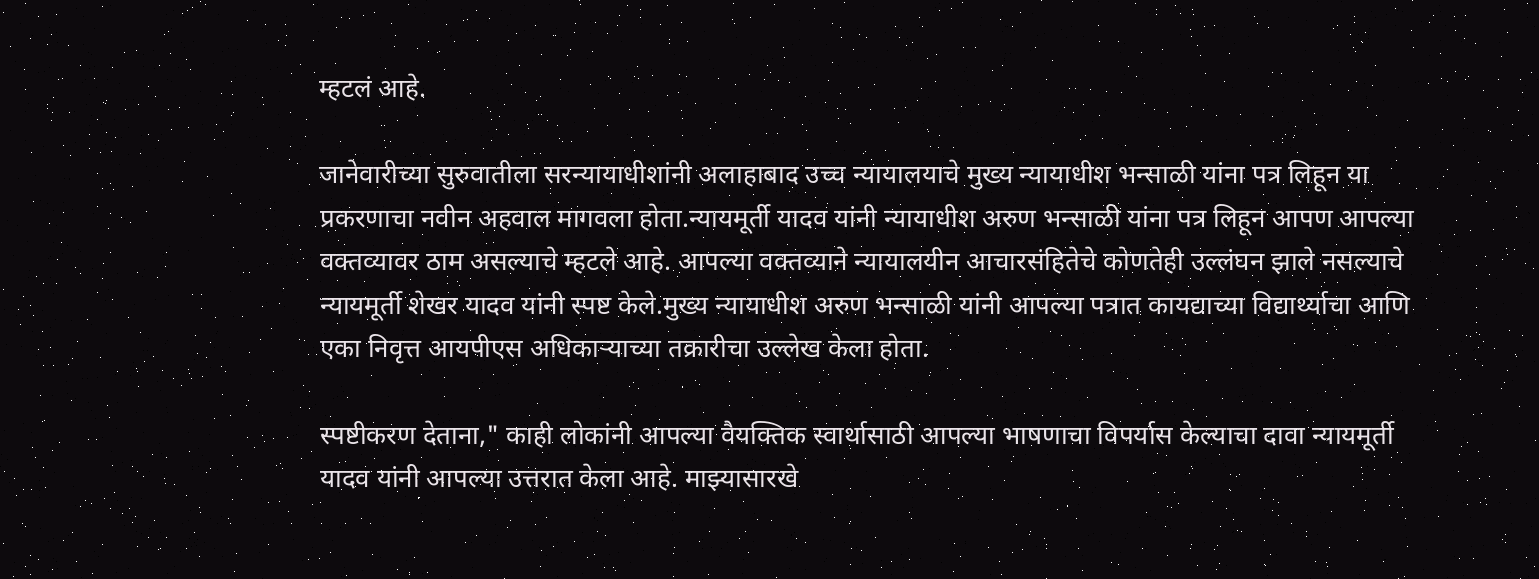म्हटलं आहे.

जानेवारीच्या सुरुवातीला सरन्यायाधीशांनी अलाहाबाद उच्च न्यायालयाचे मुख्य न्यायाधीश भन्साळी यांना पत्र लिहून या प्रकरणाचा नवीन अहवाल मागवला होता.न्यायमूर्ती यादव यांनी न्यायाधीश अरुण भन्साळी यांना पत्र लिहून आपण आपल्या वक्तव्यावर ठाम असल्याचे म्हटले आहे. आपल्या वक्तव्याने न्यायालयीन आचारसंहितेचे कोणतेही उल्लंघन झाले नसल्याचे न्यायमूर्ती शेखर यादव यांनी स्पष्ट केले.मुख्य न्यायाधीश अरुण भन्साळी यांनी आपल्या पत्रात कायद्याच्या विद्यार्थ्याचा आणि एका निवृत्त आयपीएस अधिकाऱ्याच्या तक्रारीचा उल्लेख केला होता.

स्पष्टीकरण देताना," काही लोकांनी आपल्या वैयक्तिक स्वार्थासाठी आपल्या भाषणाचा विपर्यास केल्याचा दावा न्यायमूर्ती यादव यांनी आपल्या उत्तरात केला आहे. माझ्यासारखे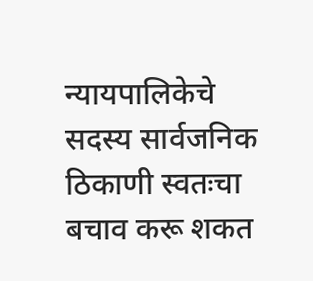न्यायपालिकेचे सदस्य सार्वजनिक ठिकाणी स्वतःचा बचाव करू शकत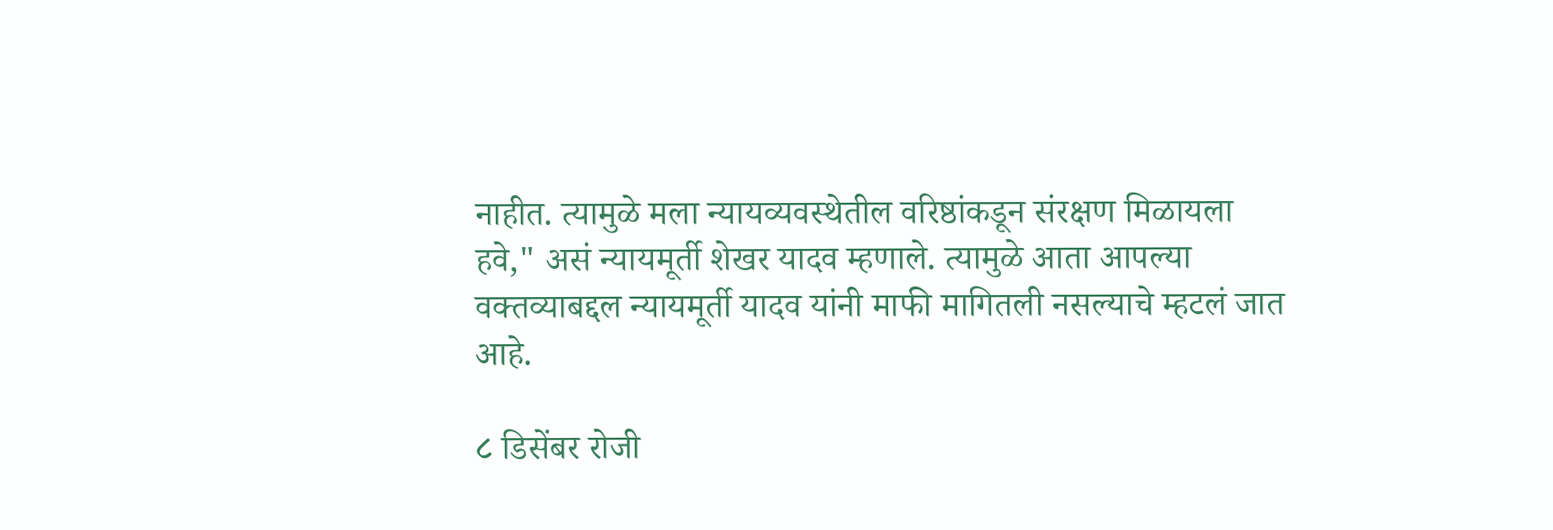नाहीत. त्यामुळे मला न्यायव्यवस्थेतील वरिष्ठांकडून संरक्षण मिळायला हवे," असं न्यायमूर्ती शेखर यादव म्हणाले. त्यामुळे आता आपल्या वक्तव्याबद्दल न्यायमूर्ती यादव यांनी माफी मागितली नसल्याचे म्हटलं जात आहे.

८ डिसेंबर रोजी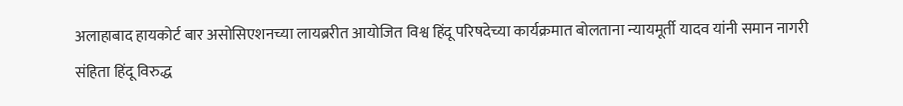अलाहाबाद हायकोर्ट बार असोसिएशनच्या लायब्ररीत आयोजित विश्व हिंदू परिषदेच्या कार्यक्रमात बोलताना न्यायमूर्ती यादव यांनी समान नागरी संहिता हिंदू विरुद्ध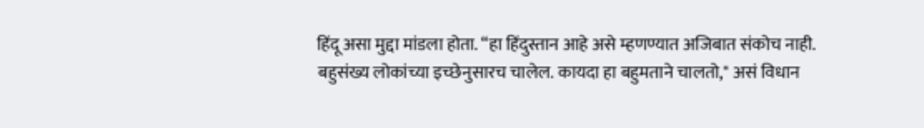हिंदू असा मुद्दा मांडला होता. “हा हिंदुस्तान आहे असे म्हणण्यात अजिबात संकोच नाही. बहुसंख्य लोकांच्या इच्छेनुसारच चालेल. कायदा हा बहुमताने चालतो," असं विधान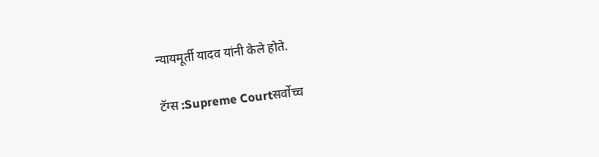न्यायमूर्ती यादव यांनी केले होते.

टॅग्स :Supreme Courtसर्वोच्च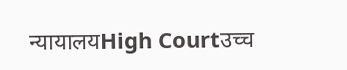न्यायालयHigh Courtउच्च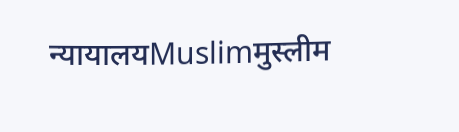न्यायालयMuslimमुस्लीम